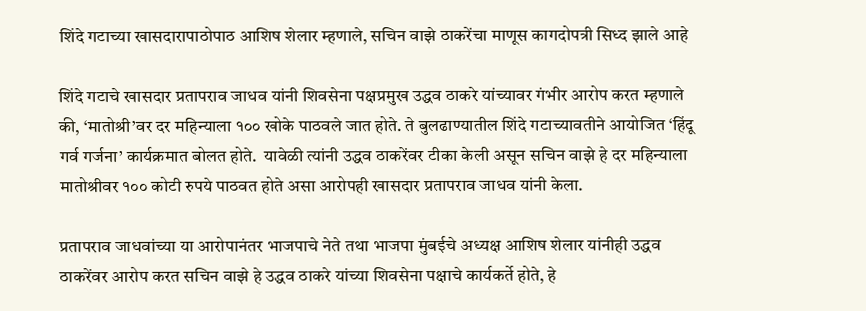शिंदे गटाच्या खासदारापाठोपाठ आशिष शेलार म्हणाले, सचिन वाझे ठाकरेंचा माणूस कागदोपत्री सिध्द झाले आहे

शिंदे गटाचे खासदार प्रतापराव जाधव यांनी शिवसेना पक्षप्रमुख उद्धव ठाकरे यांच्यावर गंभीर आरोप करत म्हणाले की, ‘मातोश्री’वर दर महिन्याला १०० खोके पाठवले जात होते. ते बुलढाण्यातील शिंदे गटाच्यावतीने आयोजित ‘हिंदू गर्व गर्जना’ कार्यक्रमात बोलत होते.  यावेळी त्यांनी उद्धव ठाकरेंवर टीका केली असून सचिन वाझे हे दर महिन्याला मातोश्रीवर १०० कोटी रुपये पाठवत होते असा आरोपही खासदार प्रतापराव जाधव यांनी केला.

प्रतापराव जाधवांच्या या आरोपानंतर भाजपाचे नेते तथा भाजपा मुंबईचे अध्यक्ष आशिष शेलार यांनीही उद्धव ठाकरेंवर आरोप करत सचिन वाझे हे उद्धव ठाकरे यांच्या शिवसेना पक्षाचे कार्यकर्ते होते, हे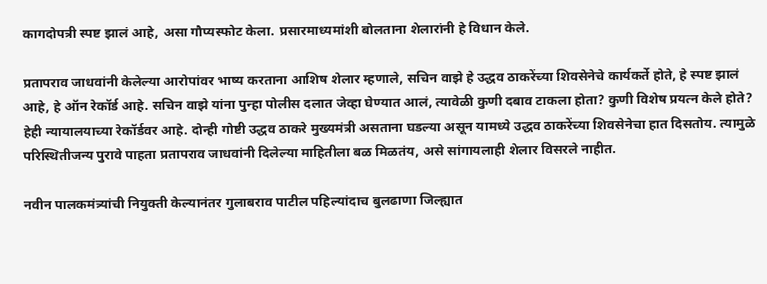कागदोपत्री स्पष्ट झालं आहे, असा गौप्यस्फोट केला. प्रसारमाध्यमांशी बोलताना शेलारांनी हे विधान केले.

प्रतापराव जाधवांनी केलेल्या आरोपांवर भाष्य करताना आशिष शेलार म्हणाले, सचिन वाझे हे उद्धव ठाकरेंच्या शिवसेनेचे कार्यकर्ते होते, हे स्पष्ट झालं आहे, हे ऑन रेकॉर्ड आहे. सचिन वाझे यांना पुन्हा पोलीस दलात जेव्हा घेण्यात आलं, त्यावेळी कुणी दबाव टाकला होता? कुणी विशेष प्रयत्न केले होते? हेही न्यायालयाच्या रेकॉर्डवर आहे. दोन्ही गोष्टी उद्धव ठाकरे मुख्यमंत्री असताना घडल्या असून यामध्ये उद्धव ठाकरेंच्या शिवसेनेचा हात दिसतोय. त्यामुळे परिस्थितीजन्य पुरावे पाहता प्रतापराव जाधवांनी दिलेल्या माहितीला बळ मिळतंय, असे सांगायलाही शेलार विसरले नाहीत.

नवीन पालकमंत्र्यांची नियुक्ती केल्यानंतर गुलाबराव पाटील पहिल्यांदाच बुलढाणा जिल्ह्यात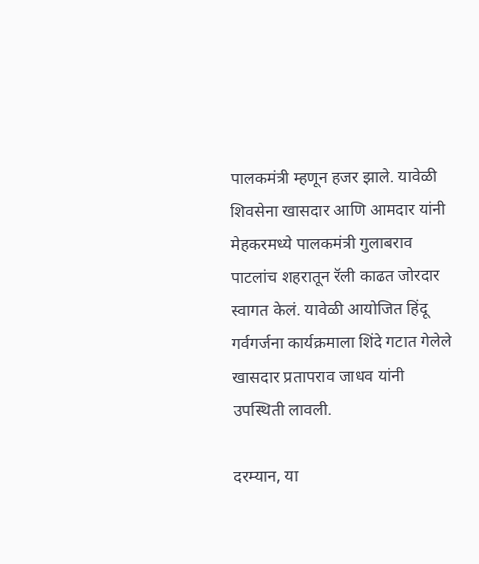पालकमंत्री म्हणून हजर झाले. यावेळी शिवसेना खासदार आणि आमदार यांनी मेहकरमध्ये पालकमंत्री गुलाबराव पाटलांच शहरातून रॅली काढत जोरदार स्वागत केलं. यावेळी आयोजित हिंदू गर्वगर्जना कार्यक्रमाला शिंदे गटात गेलेले खासदार प्रतापराव जाधव यांनी उपस्थिती लावली.

दरम्यान, या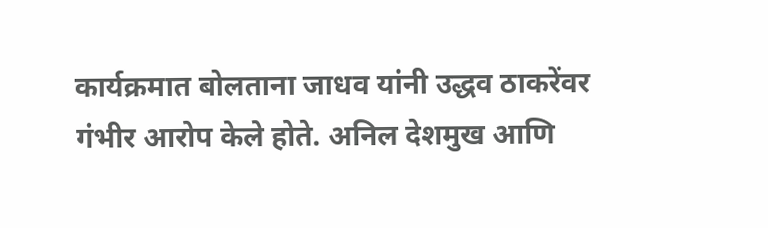कार्यक्रमात बोलताना जाधव यांनी उद्धव ठाकरेंवर गंभीर आरोप केले होते. अनिल देशमुख आणि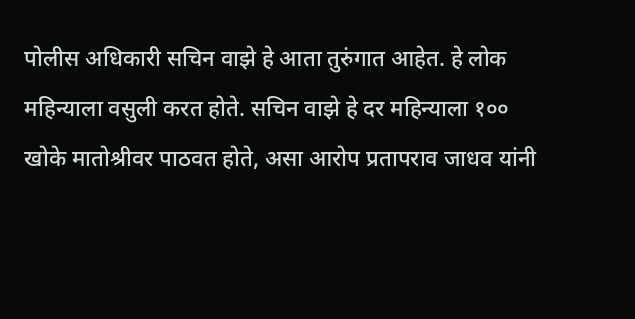पोलीस अधिकारी सचिन वाझे हे आता तुरुंगात आहेत. हे लोक महिन्याला वसुली करत होते. सचिन वाझे हे दर महिन्याला १०० खोके मातोश्रीवर पाठवत होते, असा आरोप प्रतापराव जाधव यांनी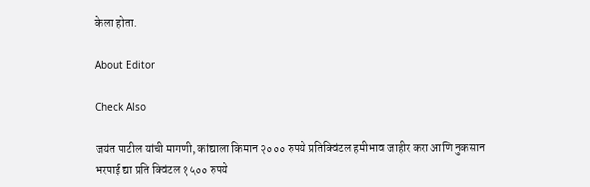केला होता.

About Editor

Check Also

जयंत पाटील यांची मागणी, कांद्याला किमान २००० रुपये प्रतिक्विंटल हमीभाव जाहीर करा आणि नुकसान भरपाई द्या प्रति क्विंटल १५०० रुपये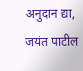अनुदान द्या, जयंत पाटील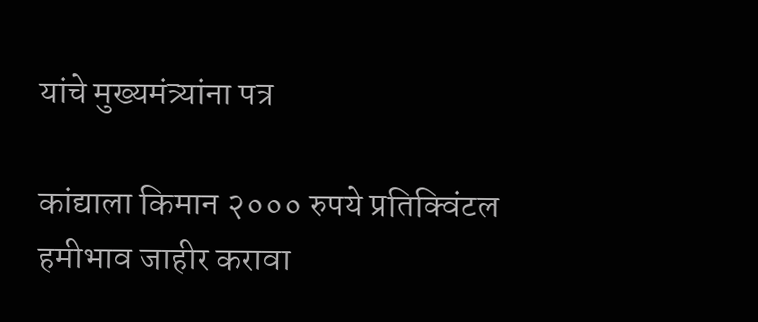यांचे मुख्यमंत्र्यांना पत्र

कांद्याला किमान २००० रुपये प्रतिक्विंटल हमीभाव जाहीर करावा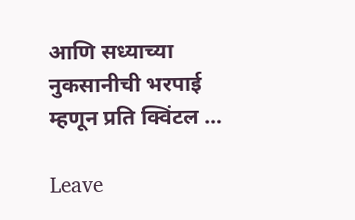आणि सध्याच्या नुकसानीची भरपाई म्हणून प्रति क्विंटल …

Leave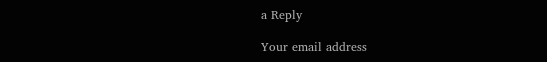a Reply

Your email address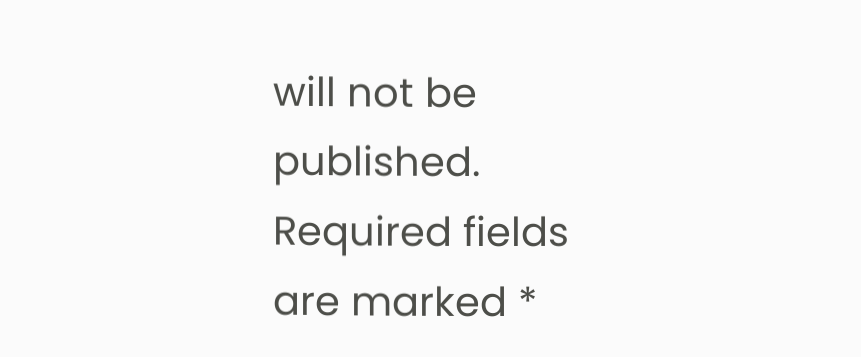will not be published. Required fields are marked *